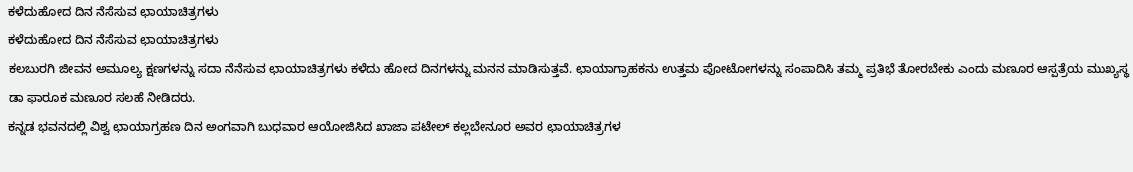ಕಳೆದುಹೋದ ದಿನ ನೆಸೆಸುವ ಛಾಯಾಚಿತ್ರಗಳು
ಕಳೆದುಹೋದ ದಿನ ನೆಸೆಸುವ ಛಾಯಾಚಿತ್ರಗಳು
ಕಲಬುರಗಿ ಜೀವನ ಅಮೂಲ್ಯ ಕ್ಷಣಗಳನ್ನು ಸದಾ ನೆನೆಸುವ ಛಾಯಾಚಿತ್ರಗಳು ಕಳೆದು ಹೋದ ದಿನಗಳನ್ನು ಮನನ ಮಾಡಿಸುತ್ತವೆ. ಛಾಯಾಗ್ರಾಹಕನು ಉತ್ತಮ ಪೋಟೋಗಳನ್ನು ಸಂಪಾದಿಸಿ ತಮ್ಮ ಪ್ರತಿಭೆ ತೋರಬೇಕು ಎಂದು ಮಣೂರ ಆಸ್ಪತ್ರೆಯ ಮುಖ್ಯಸ್ಥ ಡಾ ಫಾರೂಕ ಮಣೂರ ಸಲಹೆ ನೀಡಿದರು.
ಕನ್ನಡ ಭವನದಲ್ಲಿ ವಿಶ್ವ ಛಾಯಾಗ್ರಹಣ ದಿನ ಅಂಗವಾಗಿ ಬುಧವಾರ ಆಯೋಜಿಸಿದ ಖಾಜಾ ಪಟೇಲ್ ಕಲ್ಲಬೇನೂರ ಅವರ ಛಾಯಾಚಿತ್ರಗಳ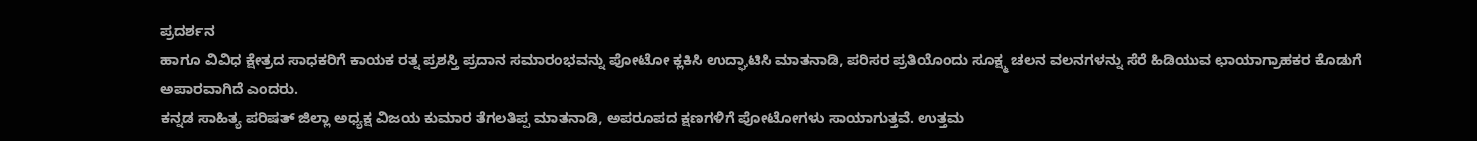ಪ್ರದರ್ಶನ
ಹಾಗೂ ವಿವಿಧ ಕ್ಷೇತ್ರದ ಸಾಧಕರಿಗೆ ಕಾಯಕ ರತ್ನ ಪ್ರಶಸ್ತಿ ಪ್ರದಾನ ಸಮಾರಂಭವನ್ನು ಪೋಟೋ ಕ್ಲಕಿಸಿ ಉದ್ಘಾಟಿಸಿ ಮಾತನಾಡಿ, ಪರಿಸರ ಪ್ರತಿಯೊಂದು ಸೂಕ್ಷ್ಮ ಚಲನ ವಲನಗಳನ್ನು ಸೆರೆ ಹಿಡಿಯುವ ಛಾಯಾಗ್ರಾಹಕರ ಕೊಡುಗೆ ಅಪಾರವಾಗಿದೆ ಎಂದರು.
ಕನ್ನಡ ಸಾಹಿತ್ಯ ಪರಿಷತ್ ಜಿಲ್ಲಾ ಅಧ್ಯಕ್ಷ ವಿಜಯ ಕುಮಾರ ತೆಗಲತಿಪ್ಪ ಮಾತನಾಡಿ, ಅಪರೂಪದ ಕ್ಷಣಗಳಿಗೆ ಪೋಟೋಗಳು ಸಾಯಾಗುತ್ತವೆ. ಉತ್ತಮ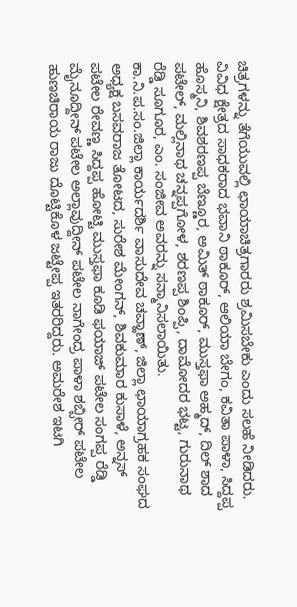ಚಿತ್ರಗಳನ್ನು ತೆಗೆಯುವಲ್ಲಿ ಛಾಯಾಚಿತ್ರಗಾರರು ಶ್ರಮಿಸಬೇಕು ಎಂದು ಸಲಹೆ ನೀಡಿದರು.
ವಿವಿಧ ಕ್ಷೇತ್ರದ ಸಾಧಕರಾದ ಭವಾನಿ ಠಾಕೂರ್, ಆಲಿಯಾ ಬೇಗಂ, ಕವಿತಾ ಪಾಳಾ, ಸಿದ್ದಪ್ಪ ಹೊಸ್ಮನಿ, ಶಿವಶರಣಪ್ಪ ಬೆಣ್ಣೂರ, ಅಮಿತ್ ಠಾಕೂರ್, ಮುಸ್ತಫಾ ಅಹ್ಮದ್, ದಿಲ್ ಶಾದ ಪಟೇಲ್, ಮಲ್ಲಿನಾಥ ಚನ್ನಪ್ಪಗೋಳ, ಶರಣಪ್ಪ ಶಿಂಪ್ಪಿ, ದಾಮೋದರ ಭಟ್ಟ, ಗುರುನಾಥ ರೆಡ್ಡಿ ಸೂಗೂರ, ಎಂ. ಸಂಜೀವ ಅವರನ್ನು ಸನ್ಮಾನಿಸಲಾಯಿತು.
ಕಾ.ನಿ.ಪ.ಸಂ.ಜಿಲ್ಲಾ ಕಾರ್ಯದರ್ಶಿ ವಾಸುದೇವ ಚವ್ಹಾಣ್, ಜಿಲ್ಲಾ ಛಾಯಾಗ್ರಹಕ ಸಂಘದ ಅಧ್ಯಕ್ಷ ಬಸವರಾಜ ತೋಟದ, ಸುರೇಶ ಮೇಂಗನ್, ಶಿವಕುಮಾರ ಕುಸಾಳೆ, ಅನ್ನಸ್ ಪಟೇಲ ರೇವಣ್ಣ ಸಿದ್ದಪ್ಪ ಹೋಟ್ಟಿ ಮುಸ್ತಫಾ ಕೂಡಿ ಫಯಾಜ್ ಪಟೇಲ ಸಂಗಪ್ಪ ರೆಡ್ಡಿ ಮೈನೂದ್ದೀನ್ ಪಟೇಲ ಅಲ್ಲಾವುದ್ದೀನ್ ಪಟೇಲ ನಾಗೇಂದ್ರ ಪಾಳಾ ಶಬ್ಬೀರ್ ಪಟೇಲ ಹುಣಚಿರಾಯ ರಾಜು ದೊಟ್ಟಿಕೊಳ ಜಟ್ಟೇಪ್ಪ ಇತರರಿದ್ದರು. ಅಮರೇಶ ಇಟಗಿ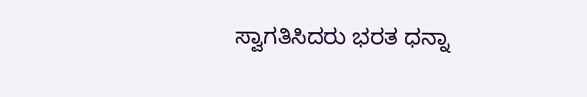ಸ್ವಾಗತಿಸಿದರು ಭರತ ಧನ್ನಾ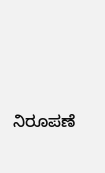ನಿರೂಪಣೆ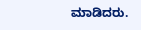ಮಾಡಿದರು.